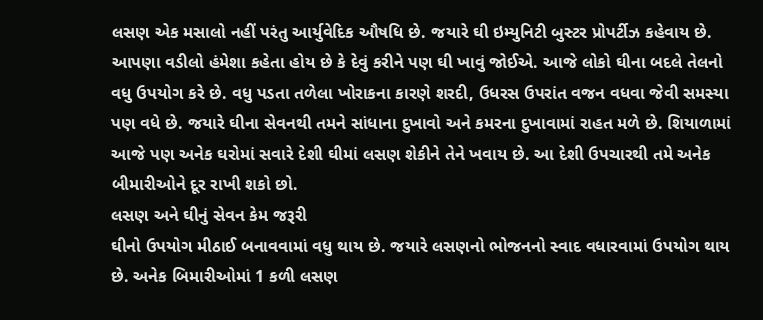લસણ એક મસાલો નહીં પરંતુ આર્યુવેદિક ઔષધિ છે. જયારે ઘી ઇમ્યુનિટી બુસ્ટર પ્રોપર્ટીઝ કહેવાય છે. આપણા વડીલો હંમેશા કહેતા હોય છે કે દેવું કરીને પણ ઘી ખાવું જોઈએ. આજે લોકો ઘીના બદલે તેલનો વધુ ઉપયોગ કરે છે. વધુ પડતા તળેલા ખોરાકના કારણે શરદી, ઉધરસ ઉપરાંત વજન વધવા જેવી સમસ્યા પણ વધે છે. જયારે ઘીના સેવનથી તમને સાંધાના દુખાવો અને કમરના દુખાવામાં રાહત મળે છે. શિયાળામાં આજે પણ અનેક ઘરોમાં સવારે દેશી ઘીમાં લસણ શેકીને તેને ખવાય છે. આ દેશી ઉપચારથી તમે અનેક બીમારીઓને દૂર રાખી શકો છો.
લસણ અને ઘીનું સેવન કેમ જરૂરી
ઘીનો ઉપયોગ મીઠાઈ બનાવવામાં વધુ થાય છે. જયારે લસણનો ભોજનનો સ્વાદ વધારવામાં ઉપયોગ થાય છે. અનેક બિમારીઓમાં 1 કળી લસણ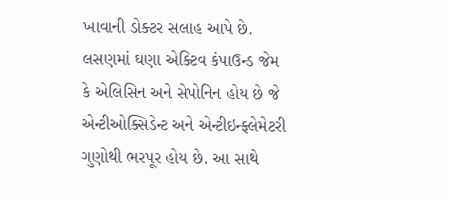ખાવાની ડોક્ટર સલાહ આપે છે. લસણમાં ઘણા એક્ટિવ કંપાઉન્ડ જેમ કે એલિસિન અને સેપોનિન હોય છે જે એન્ટીઓક્સિડેન્ટ અને એન્ટીઇન્ફ્લેમેટરી ગુણોથી ભરપૂર હોય છે. આ સાથે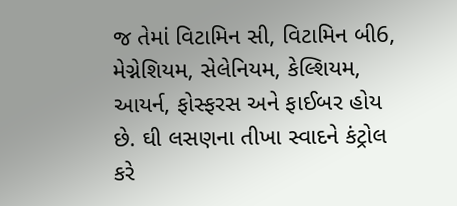જ તેમાં વિટામિન સી, વિટામિન બી6, મેગ્નેશિયમ, સેલેનિયમ, કેલ્શિયમ, આયર્ન, ફોસ્ફરસ અને ફાઈબર હોય છે. ઘી લસણના તીખા સ્વાદને કંટ્રોલ કરે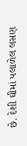છે. દેશી ઘીમાં પલાળેલ લસણ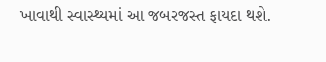ખાવાથી સ્વાસ્થ્યમાં આ જબરજસ્ત ફાયદા થશે.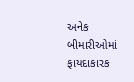અનેક બીમારીઓમાં ફાયદાકારક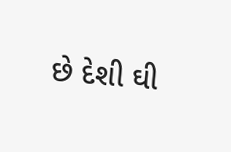છે દેશી ઘી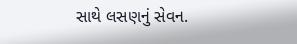સાથે લસણનું સેવન.